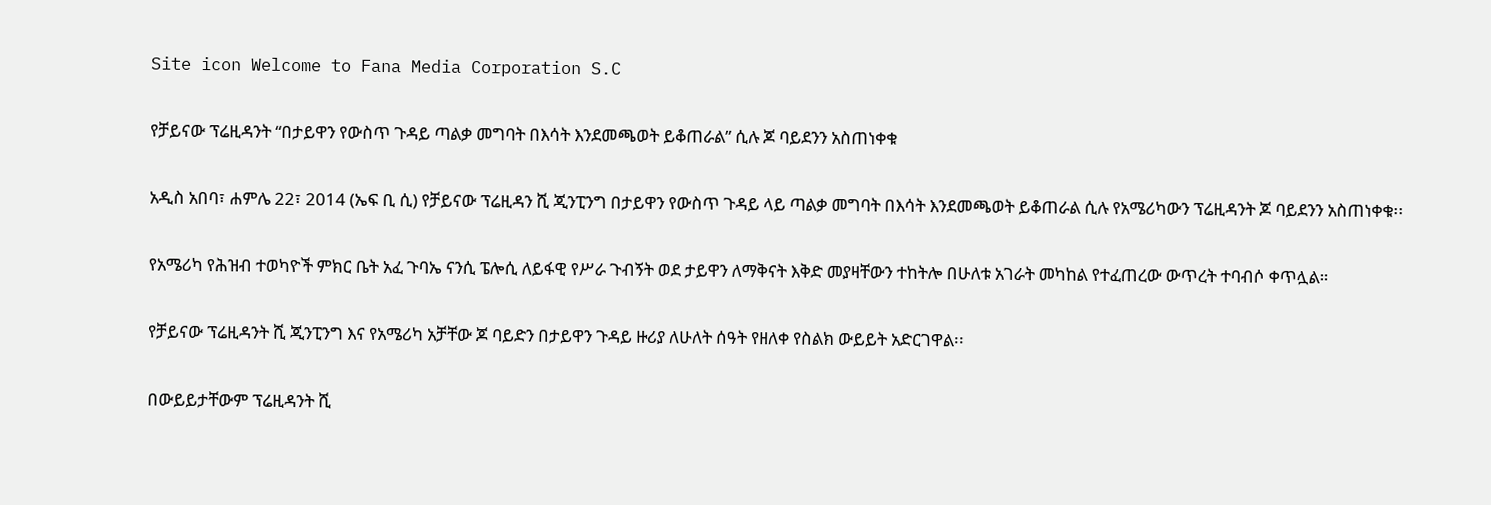Site icon Welcome to Fana Media Corporation S.C

የቻይናው ፕሬዚዳንት “በታይዋን የውስጥ ጉዳይ ጣልቃ መግባት በእሳት እንደመጫወት ይቆጠራል” ሲሉ ጆ ባይደንን አስጠነቀቁ

አዲስ አበባ፣ ሐምሌ 22፣ 2014 (ኤፍ ቢ ሲ) የቻይናው ፕሬዚዳን ሺ ጂንፒንግ በታይዋን የውስጥ ጉዳይ ላይ ጣልቃ መግባት በእሳት እንደመጫወት ይቆጠራል ሲሉ የአሜሪካውን ፕሬዚዳንት ጆ ባይደንን አስጠነቀቁ፡፡

የአሜሪካ የሕዝብ ተወካዮች ምክር ቤት አፈ ጉባኤ ናንሲ ፔሎሲ ለይፋዊ የሥራ ጉብኝት ወደ ታይዋን ለማቅናት እቅድ መያዛቸውን ተከትሎ በሁለቱ አገራት መካከል የተፈጠረው ውጥረት ተባብሶ ቀጥሏል።

የቻይናው ፕሬዚዳንት ሺ ጂንፒንግ እና የአሜሪካ አቻቸው ጆ ባይድን በታይዋን ጉዳይ ዙሪያ ለሁለት ሰዓት የዘለቀ የስልክ ውይይት አድርገዋል፡፡

በውይይታቸውም ፕሬዚዳንት ሺ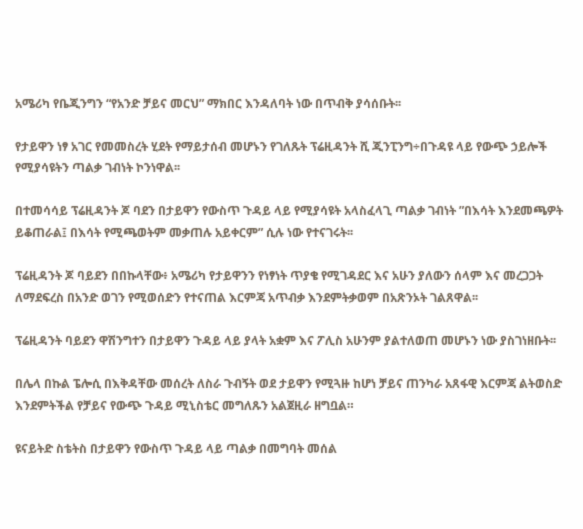አሜሪካ የቤጂንግን “የአንድ ቻይና መርህ” ማክበር እንዳለባት ነው በጥብቅ ያሳሰቡት፡፡

የታይዋን ነፃ አገር የመመስረት ሂደት የማይታሰብ መሆኑን የገለጹት ፕሬዚዳንት ሺ ጂንፒንግ÷በጉዳዩ ላይ የውጭ ኃይሎች የሚያሳዩትን ጣልቃ ገብነት ኮንነዋል፡፡

በተመሳሳይ ፕሬዚዳንት ጆ ባደን በታይዋን የውስጥ ጉዳይ ላይ የሚያሳዩት አላስፈላጊ ጣልቃ ገብነት ”በእሳት እንደመጫዎት ይቆጠራል፤ በእሳት የሚጫወትም መቃጠሉ አይቀርም” ሲሉ ነው የተናገሩት፡፡

ፕሬዚዳንት ጆ ባይደን በበኩላቸው፥ አሜሪካ የታይዋንን የነፃነት ጥያቄ የሚገዳደር እና አሁን ያለውን ሰላም እና መረጋጋት ለማደፍረስ በአንድ ወገን የሚወሰድን የተናጠል እርምጃ አጥብቃ እንደምትቃወም በአጽንኦት ገልጸዋል፡፡

ፕሬዚዳንት ባይደን ዋሽንግተን በታይዋን ጉዳይ ላይ ያላት አቋም እና ፖሊስ አሁንም ያልተለወጠ መሆኑን ነው ያስገነዘቡት፡፡

በሌላ በኩል ፔሎሲ በእቅዳቸው መሰረት ለስራ ጉብኝት ወደ ታይዋን የሚጓዙ ከሆነ ቻይና ጠንካራ አጸፋዊ እርምጃ ልትወስድ እንደምትችል የቻይና የውጭ ጉዳይ ሚኒስቴር መግለጹን አልጀዚራ ዘግቧል።

ዩናይትድ ስቴትስ በታይዋን የውስጥ ጉዳይ ላይ ጣልቃ በመግባት መሰል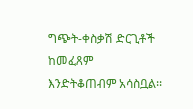ግጭት-ቀስቃሽ ድርጊቶች ከመፈጸም እንድትቆጠብም አሳስቧል፡፡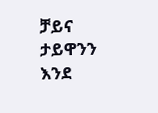ቻይና ታይዋንን እንደ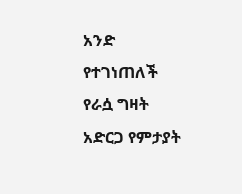አንድ የተገነጠለች የራሷ ግዛት አድርጋ የምታያት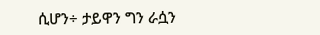ሲሆን÷ ታይዋን ግን ራሷን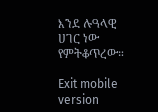እንደ ሉዓላዊ ሀገር ነው የምትቆጥረው።

Exit mobile version